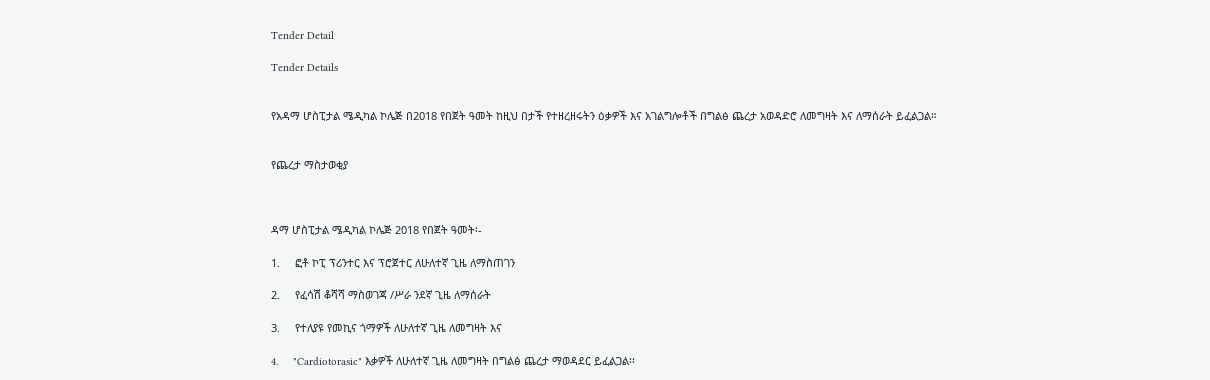Tender Detail

Tender Details


የአዳማ ሆስፒታል ሜዲካል ኮሌጅ በ2018 የበጀት ዓመት ከዚህ በታች የተዘረዘሩትን ዕቃዎች እና አገልግሎቶች በግልፅ ጨረታ አወዳድሮ ለመግዛት እና ለማሰራት ይፈልጋል።


የጨረታ ማስታወቂያ



ዳማ ሆስፒታል ሜዲካል ኮሌጅ 2018 የበጀት ዓመት፡-

1.     ፎቶ ኮፒ ፕሪንተር እና ፕሮጀተር ለሁለተኛ ጊዜ ለማስጠገን

2.     የፈሳሽ ቆሻሻ ማስወገጃ /ሥራ ንደኛ ጊዜ ለማሰራት

3.     የተለያዩ የመኪና ጎማዎች ለሁለተኛ ጊዜ ለመግዛት እና

4.     "Cardiotorasic" እቃዎች ለሁለተኛ ጊዜ ለመግዛት በግልፅ ጨረታ ማወዳደር ይፈልጋል፡፡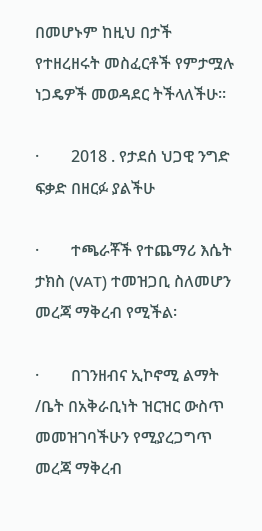በመሆኑም ከዚህ በታች የተዘረዘሩት መስፈርቶች የምታሟሉ ነጋዴዎች መወዳደር ትችላለችሁ፡፡

·        2018 . የታደሰ ህጋዊ ንግድ ፍቃድ በዘርፉ ያልችሁ

·        ተጫራቾች የተጨማሪ እሴት ታክስ (VAT) ተመዝጋቢ ስለመሆን መረጃ ማቅረብ የሚችል፡

·        በገንዘብና ኢኮኖሚ ልማት /ቤት በአቅራቢነት ዝርዝር ውስጥ መመዝገባችሁን የሚያረጋግጥ መረጃ ማቅረብ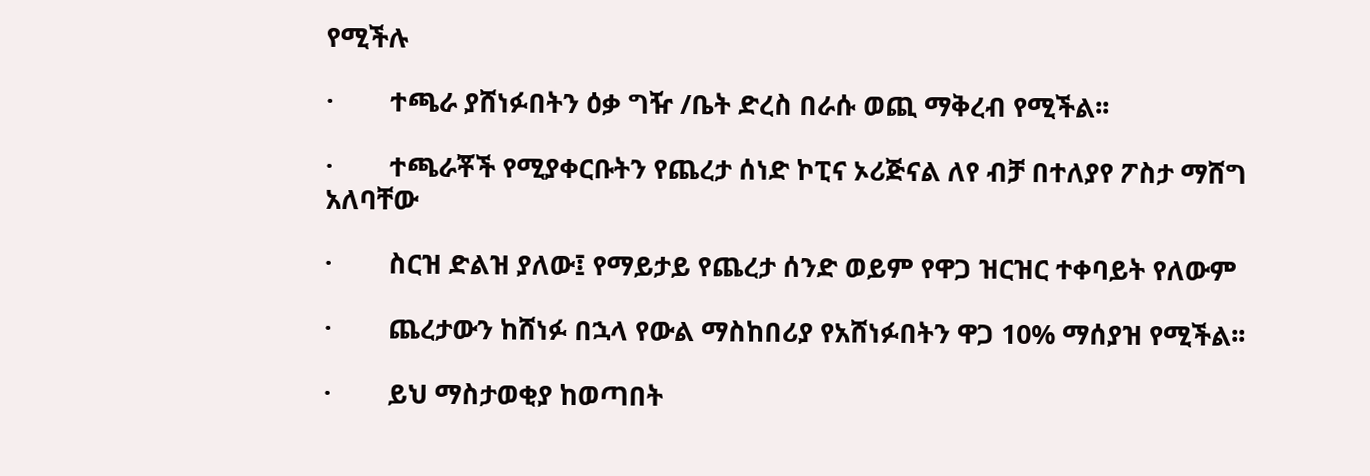የሚችሉ

·        ተጫራ ያሸነፉበትን ዕቃ ግዥ /ቤት ድረስ በራሱ ወጪ ማቅረብ የሚችል፡፡

·        ተጫራቾች የሚያቀርቡትን የጨረታ ሰነድ ኮፒና ኦሪጅናል ለየ ብቻ በተለያየ ፖስታ ማሸግ አለባቸው

·        ስርዝ ድልዝ ያለው፤ የማይታይ የጨረታ ሰንድ ወይም የዋጋ ዝርዝር ተቀባይት የለውም

·        ጨረታውን ከሸነፉ በኋላ የውል ማስከበሪያ የአሸነፉበትን ዋጋ 10% ማሰያዝ የሚችል፡፡

·        ይህ ማስታወቂያ ከወጣበት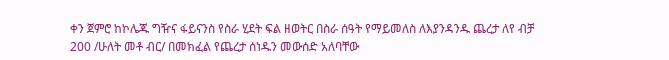ቀን ጀምሮ ከኮሌጁ ግዥና ፋይናንስ የስራ ሂደት ፍል ዘወትር በስራ ሰዓት የማይመለስ ለእያንዳንዱ ጨረታ ለየ ብቻ 200 /ሁለት መቶ ብር/ በመክፈል የጨረታ ሰነዱን መውሰድ አለባቸው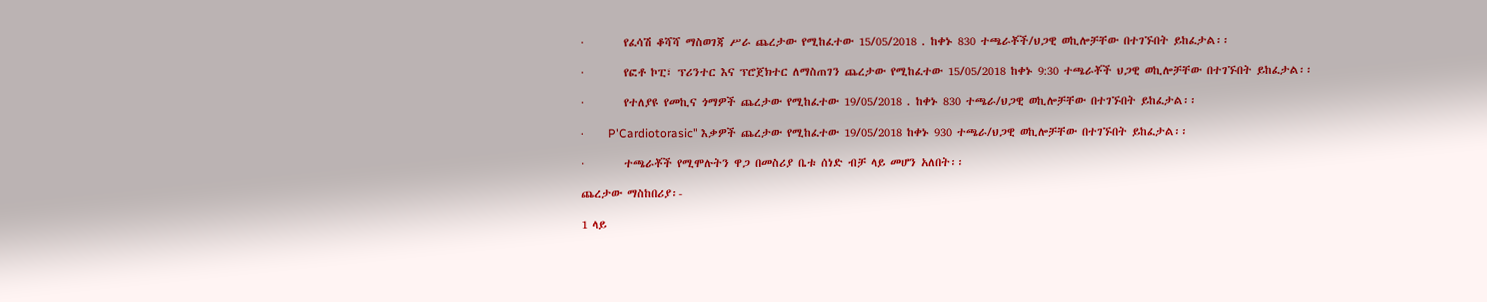·        የፈሳሽ ቆሻሻ ማስወገጃ ሥራ ጨረታው የሚከፈተው 15/05/2018 . ከቀኑ 830 ተጫራቾች/ህጋዊ ወኪሎቻቸው በተገኙበት ይከፈታል፡፡

·        የፎቶ ኮፒ፣ ፕሪንተር እና ፕሮጀክተር ለማስጠገን ጨረታው የሚከፈተው 15/05/2018 ከቀኑ 9:30 ተጫራቾች ህጋዊ ወኪሎቻቸው በተገኙበት ይከፈታል፡፡

·        የተለያዩ የመኪና ጎማዎች ጨረታው የሚከፈተው 19/05/2018 . ከቀኑ 830 ተጫራ/ህጋዊ ወኪሎቻቸው በተገኙበት ይከፈታል፡፡

·        P'Cardiotorasic" እቃዎች ጨረታው የሚከፈተው 19/05/2018 ከቀኑ 930 ተጫራ/ህጋዊ ወኪሎቻቸው በተገኙበት ይከፈታል፡፡

·        ተጫራቾች የሚሞሉትን ዋጋ በመስሪያ ቤቱ ሰነድ ብቻ ላይ መሆን አለበት፡፡

ጨረታው ማስከበሪያ፡-

1 ላይ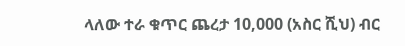ላለው ተራ ቁጥር ጨረታ 10,000 (አስር ሺህ) ብር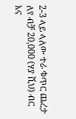2-3 ላይ ላለው ተራ ቁጥር ጨረታ ለየ ብቻ 20,000 (ሃያ ሺህ) ብር እና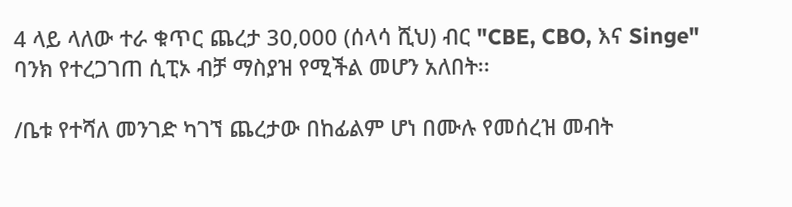4 ላይ ላለው ተራ ቁጥር ጨረታ 30,000 (ሰላሳ ሺህ) ብር "CBE, CBO, እና Singe" ባንክ የተረጋገጠ ሲፒኦ ብቻ ማስያዝ የሚችል መሆን አለበት፡፡

/ቤቱ የተሻለ መንገድ ካገኘ ጨረታው በከፊልም ሆነ በሙሉ የመሰረዝ መብት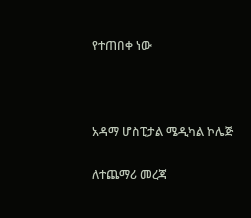የተጠበቀ ነው



አዳማ ሆስፒታል ሜዲካል ኮሌጅ

ለተጨማሪ መረጃ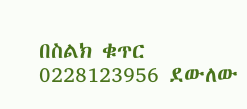በስልክ ቁጥር 0228123956 ደውለው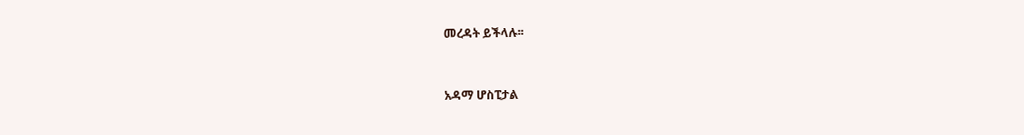መረዳት ይችላሉ፡፡



አዳማ ሆስፒታል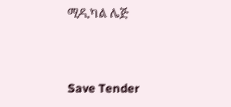ሚዲካል ሌጅ



Save Tender